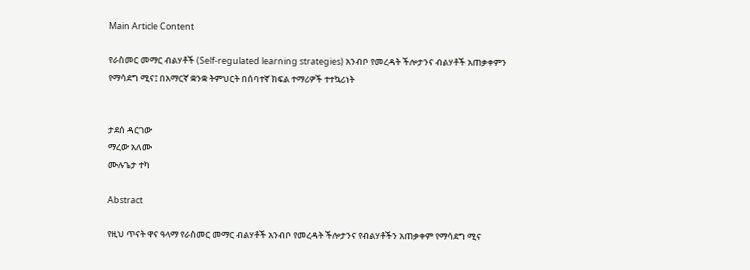Main Article Content

የራስመር መማር ብልሃቶች (Self-regulated learning strategies) አንብቦ የመረዳት ችሎታንና ብልሃቶች አጠቃቀምን የማሳደግ ሚና፤ በአማርኛ ቋንቋ ትምህርት በሰባተኛ ክፍል ተማሪዎች ተተኳሪነት


ታደሰ ዳርገው
ማረው አለሙ
ሙሉጌታ ተካ

Abstract

የዚህ ጥናት ዋና ዓላማ የራስመር መማር ብልሃቶች አንብቦ የመረዳት ችሎታንና የብልሃቶችን አጠቃቀም የማሳደግ ሚና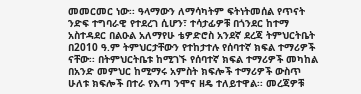መመርመር ነው፡፡ ዓላማውን ለማሳካትም ፍትነትመሰል የጥናት ንድፍ ተግባራዊ የተደረገ ሲሆን፣ ተሳታፊዎቹ በጎንደር ከተማ አስተዳደር በልዑል አለማየሁ ቴዎድሮስ አንደኛ ደረጃ ትምህርትቤት በ2010 ዓ.ም ትምህርታቸውን የተከታተሉ የሰባተኛ ክፍል ተማሪዎች ናቸው፡፡ በትምህርትቤቱ ከሚገኙ የሰባተኛ ክፍል ተማሪዎች መካከል በአንድ መምህር ከሚማሩ አምስት ክፍሎች ተማሪዎች ውስጥ ሁለቱ ክፍሎች በተራ የእጣ ንሞና ዘዴ ተለይተዋል፡፡ መረጃዎቹ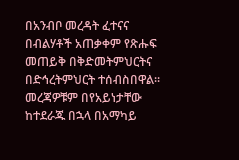በአንብቦ መረዳት ፈተናና በብልሃቶች አጠቃቀም የጽሑፍ መጠይቅ በቅድመትምህርትና በድኅረትምህርት ተሰብስበዋል፡፡ መረጃዎቹም በየአይነታቸው ከተደራጁ በኋላ በአማካይ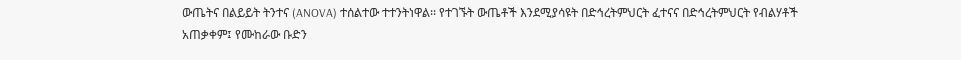ውጤትና በልይይት ትንተና (ANOVA) ተሰልተው ተተንትነዋል፡፡ የተገኙት ውጤቶች እንደሚያሳዩት በድኅረትምህርት ፈተናና በድኅረትምህርት የብልሃቶች አጠቃቀም፤ የሙከራው ቡድን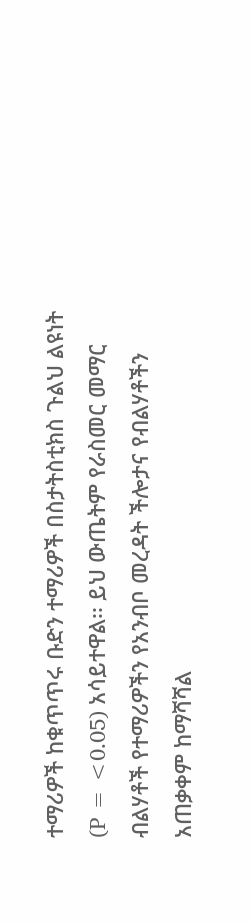ተማሪዎች ከቁጥጥሩ ቡድን ተማሪዎች በስታትስቲክስ ጉልህ ልዩነት (P = <0.05) አሳይተዋል፡፡ ይህ ውጤትም የራስመር መማር ብልሃቶች የተማሪዎችን የአንብቦ መረዳት ችሎታና የብልሃቶችን አጠቃቀም ከማሻሻል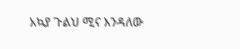አኳያ ጉልህ ሚና እንዳለው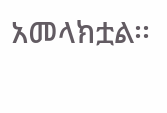አመላክቷል፡፡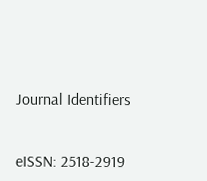Journal Identifiers


eISSN: 2518-2919